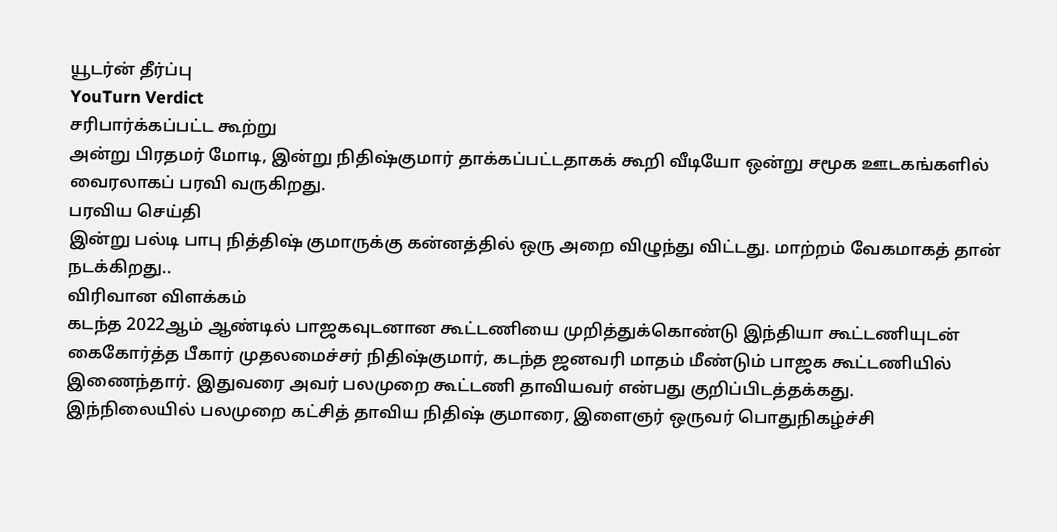யூடர்ன் தீர்ப்பு
YouTurn Verdict
சரிபார்க்கப்பட்ட கூற்று
அன்று பிரதமர் மோடி, இன்று நிதிஷ்குமார் தாக்கப்பட்டதாகக் கூறி வீடியோ ஒன்று சமூக ஊடகங்களில் வைரலாகப் பரவி வருகிறது.
பரவிய செய்தி
இன்று பல்டி பாபு நித்திஷ் குமாருக்கு கன்னத்தில் ஒரு அறை விழுந்து விட்டது. மாற்றம் வேகமாகத் தான் நடக்கிறது..
விரிவான விளக்கம்
கடந்த 2022ஆம் ஆண்டில் பாஜகவுடனான கூட்டணியை முறித்துக்கொண்டு இந்தியா கூட்டணியுடன் கைகோர்த்த பீகார் முதலமைச்சர் நிதிஷ்குமார், கடந்த ஜனவரி மாதம் மீண்டும் பாஜக கூட்டணியில் இணைந்தார். இதுவரை அவர் பலமுறை கூட்டணி தாவியவர் என்பது குறிப்பிடத்தக்கது.
இந்நிலையில் பலமுறை கட்சித் தாவிய நிதிஷ் குமாரை, இளைஞர் ஒருவர் பொதுநிகழ்ச்சி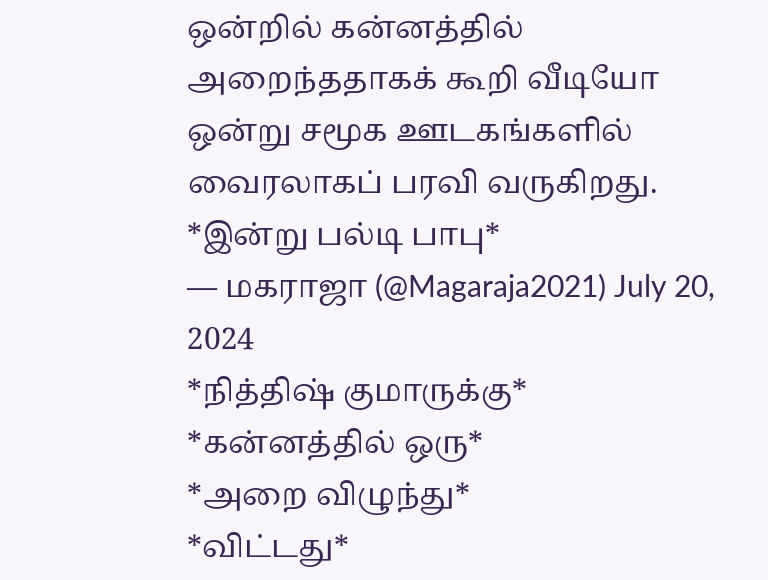ஒன்றில் கன்னத்தில் அறைந்ததாகக் கூறி வீடியோ ஒன்று சமூக ஊடகங்களில் வைரலாகப் பரவி வருகிறது.
*இன்று பல்டி பாபு*
— மகராஜா (@Magaraja2021) July 20, 2024
*நித்திஷ் குமாருக்கு*
*கன்னத்தில் ஒரு*
*அறை விழுந்து*
*விட்டது*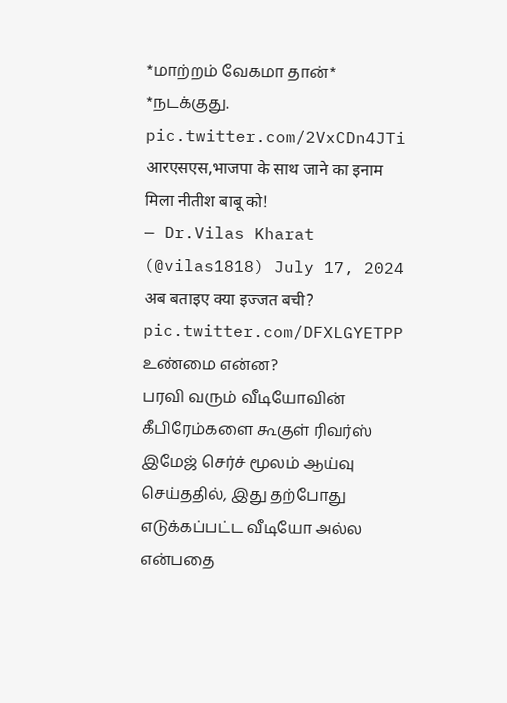*மாற்றம் வேகமா தான்*
*நடக்குது. pic.twitter.com/2VxCDn4JTi
आरएसएस,भाजपा के साथ जाने का इनाम मिला नीतीश बाबू को!
— Dr.Vilas Kharat (@vilas1818) July 17, 2024
अब बताइए क्या इज्जत बची? pic.twitter.com/DFXLGYETPP
உண்மை என்ன?
பரவி வரும் வீடியோவின் கீபிரேம்களை கூகுள் ரிவர்ஸ் இமேஜ் செர்ச் மூலம் ஆய்வு செய்ததில், இது தற்போது எடுக்கப்பட்ட வீடியோ அல்ல என்பதை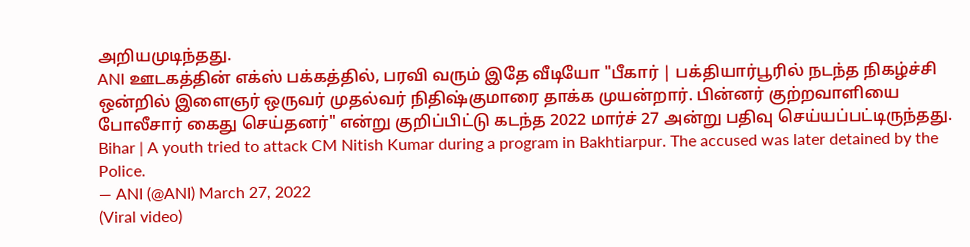அறியமுடிந்தது.
ANI ஊடகத்தின் எக்ஸ் பக்கத்தில், பரவி வரும் இதே வீடியோ "பீகார் | பக்தியார்பூரில் நடந்த நிகழ்ச்சி ஒன்றில் இளைஞர் ஒருவர் முதல்வர் நிதிஷ்குமாரை தாக்க முயன்றார். பின்னர் குற்றவாளியை போலீசார் கைது செய்தனர்" என்று குறிப்பிட்டு கடந்த 2022 மார்ச் 27 அன்று பதிவு செய்யப்பட்டிருந்தது.
Bihar | A youth tried to attack CM Nitish Kumar during a program in Bakhtiarpur. The accused was later detained by the Police.
— ANI (@ANI) March 27, 2022
(Viral video)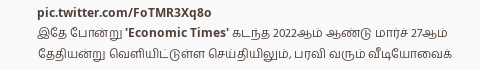pic.twitter.com/FoTMR3Xq8o
இதே போன்று 'Economic Times' கடந்த 2022ஆம் ஆண்டு மார்ச் 27ஆம் தேதியன்று வெளியிட்டுள்ள செய்தியிலும், பரவி வரும் வீடியோவைக்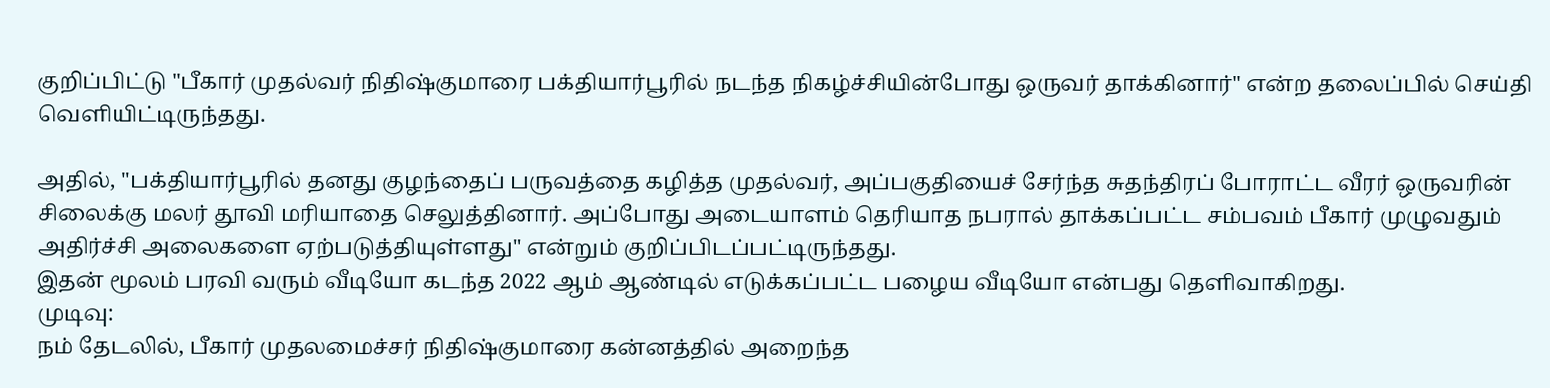குறிப்பிட்டு "பீகார் முதல்வர் நிதிஷ்குமாரை பக்தியார்பூரில் நடந்த நிகழ்ச்சியின்போது ஒருவர் தாக்கினார்" என்ற தலைப்பில் செய்தி வெளியிட்டிருந்தது.

அதில், "பக்தியார்பூரில் தனது குழந்தைப் பருவத்தை கழித்த முதல்வர், அப்பகுதியைச் சேர்ந்த சுதந்திரப் போராட்ட வீரர் ஒருவரின் சிலைக்கு மலர் தூவி மரியாதை செலுத்தினார். அப்போது அடையாளம் தெரியாத நபரால் தாக்கப்பட்ட சம்பவம் பீகார் முழுவதும் அதிர்ச்சி அலைகளை ஏற்படுத்தியுள்ளது" என்றும் குறிப்பிடப்பட்டிருந்தது.
இதன் மூலம் பரவி வரும் வீடியோ கடந்த 2022 ஆம் ஆண்டில் எடுக்கப்பட்ட பழைய வீடியோ என்பது தெளிவாகிறது.
முடிவு:
நம் தேடலில், பீகார் முதலமைச்சர் நிதிஷ்குமாரை கன்னத்தில் அறைந்த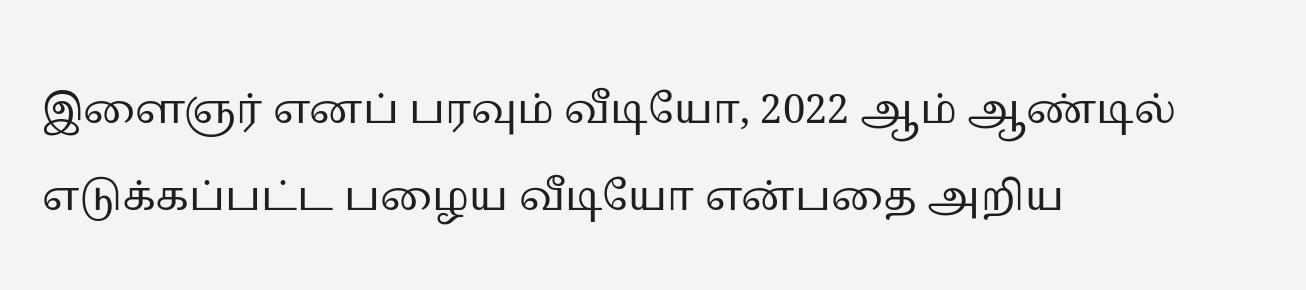இளைஞர் எனப் பரவும் வீடியோ, 2022 ஆம் ஆண்டில் எடுக்கப்பட்ட பழைய வீடியோ என்பதை அறிய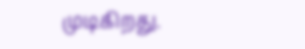முடிகிறது.